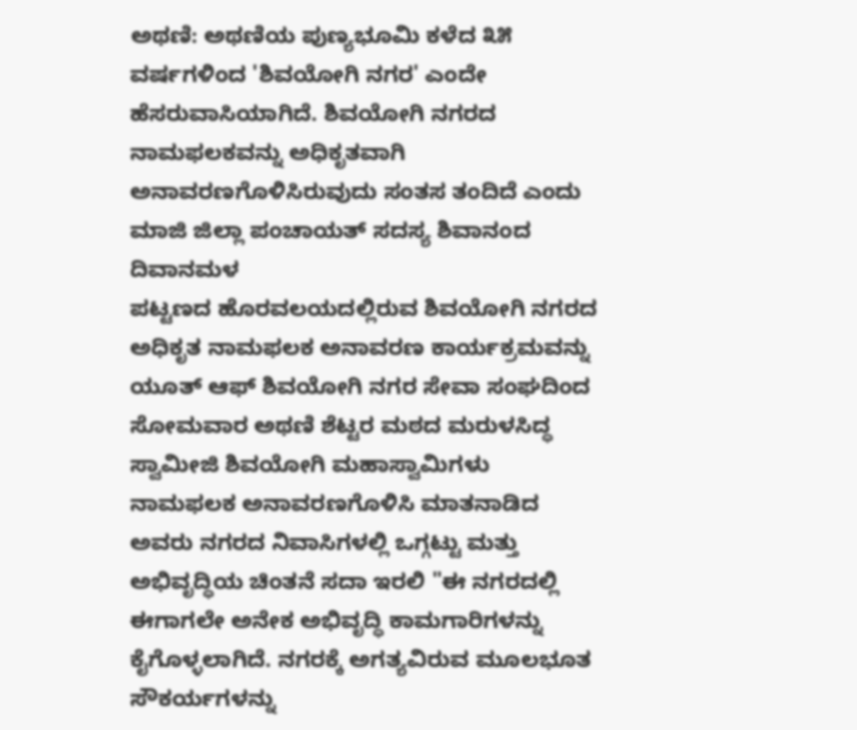ಅಥಣಿ: ಅಥಣಿಯ ಪುಣ್ಯಭೂಮಿ ಕಳೆದ ೩೫ ವರ್ಷಗಳಿಂದ 'ಶಿವಯೋಗಿ ನಗರ' ಎಂದೇ ಹೆಸರುವಾಸಿಯಾಗಿದೆ. ಶಿವಯೋಗಿ ನಗರದ ನಾಮಫಲಕವನ್ನು ಅಧಿಕೃತವಾಗಿ ಅನಾವರಣಗೊಳಿಸಿರುವುದು ಸಂತಸ ತಂದಿದೆ ಎಂದು ಮಾಜಿ ಜಿಲ್ಲಾ ಪಂಚಾಯತ್ ಸದಸ್ಯ ಶಿವಾನಂದ ದಿವಾನಮಳ
ಪಟ್ಟಣದ ಹೊರವಲಯದಲ್ಲಿರುವ ಶಿವಯೋಗಿ ನಗರದ ಅಧಿಕೃತ ನಾಮಫಲಕ ಅನಾವರಣ ಕಾರ್ಯಕ್ರಮವನ್ನು ಯೂತ್ ಆಫ್ ಶಿವಯೋಗಿ ನಗರ ಸೇವಾ ಸಂಘದಿಂದ ಸೋಮವಾರ ಅಥಣಿ ಶೆಟ್ಟರ ಮಠದ ಮರುಳಸಿದ್ಧ ಸ್ವಾಮೀಜಿ ಶಿವಯೋಗಿ ಮಹಾಸ್ವಾಮಿಗಳು ನಾಮಫಲಕ ಅನಾವರಣಗೊಳಿಸಿ ಮಾತನಾಡಿದ ಅವರು ನಗರದ ನಿವಾಸಿಗಳಲ್ಲಿ ಒಗ್ಗಟ್ಟು ಮತ್ತು ಅಭಿವೃದ್ಧಿಯ ಚಿಂತನೆ ಸದಾ ಇರಲಿ "ಈ ನಗರದಲ್ಲಿ ಈಗಾಗಲೇ ಅನೇಕ ಅಭಿವೃದ್ಧಿ ಕಾಮಗಾರಿಗಳನ್ನು ಕೈಗೊಳ್ಳಲಾಗಿದೆ. ನಗರಕ್ಕೆ ಅಗತ್ಯವಿರುವ ಮೂಲಭೂತ ಸೌಕರ್ಯಗಳನ್ನು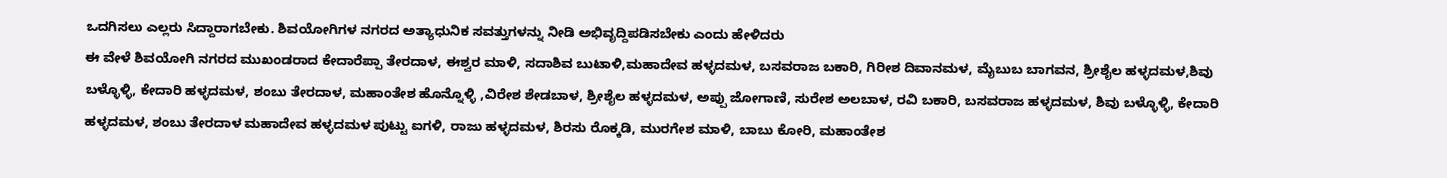ಒದಗಿಸಲು ಎಲ್ಲರು ಸಿದ್ದಾರಾಗಬೇಕು. ಶಿವಯೋಗಿಗಳ ನಗರದ ಅತ್ಯಾಧುನಿಕ ಸವತ್ತುಗಳನ್ನು ನೀಡಿ ಅಭಿವೃದ್ದಿಪಡಿಸಬೇಕು ಎಂದು ಹೇಳಿದರು
ಈ ವೇಳೆ ಶಿವಯೋಗಿ ನಗರದ ಮುಖಂಡರಾದ ಕೇದಾರೆಪ್ಪಾ ತೇರದಾಳ, ಈಶ್ವರ ಮಾಳಿ, ಸದಾಶಿವ ಬುಟಾಳಿ,ಮಹಾದೇವ ಹಳ್ಳದಮಳ, ಬಸವರಾಜ ಬಕಾರಿ, ಗಿರೀಶ ದಿವಾನಮಳ, ಮೈಬುಬ ಬಾಗವನ, ಶ್ರೀಶೈಲ ಹಳ್ಳದಮಳ,ಶಿವು ಬಳ್ಳೊಳ್ಳಿ, ಕೇದಾರಿ ಹಳ್ಳದಮಳ, ಶಂಬು ತೇರದಾಳ, ಮಹಾಂತೇಶ ಹೊನ್ನೊಳ್ಳಿ ,ವಿರೇಶ ಶೇಡಬಾಳ, ಶ್ರೀಶೈಲ ಹಳ್ಳದಮಳ, ಅಪ್ಪು ಜೋಗಾಣಿ, ಸುರೇಶ ಅಲಬಾಳ, ರವಿ ಬಕಾರಿ, ಬಸವರಾಜ ಹಳ್ಳದಮಳ, ಶಿವು ಬಳ್ಳೊಳ್ಳಿ, ಕೇದಾರಿ ಹಳ್ಳದಮಳ, ಶಂಬು ತೇರದಾಳ ಮಹಾದೇವ ಹಳ್ಳದಮಳ ಪುಟ್ಟು ಐಗಳಿ, ರಾಜು ಹಳ್ಳದಮಳ, ಶಿರಸು ರೊಕ್ಕಡಿ, ಮುರಗೇಶ ಮಾಳಿ, ಬಾಬು ಕೋರಿ, ಮಹಾಂತೇಶ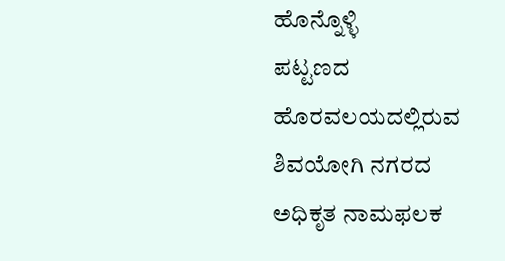ಹೊನ್ನೊಳ್ಳಿ
ಪಟ್ಟಣದ ಹೊರವಲಯದಲ್ಲಿರುವ ಶಿವಯೋಗಿ ನಗರದ ಅಧಿಕೃತ ನಾಮಫಲಕ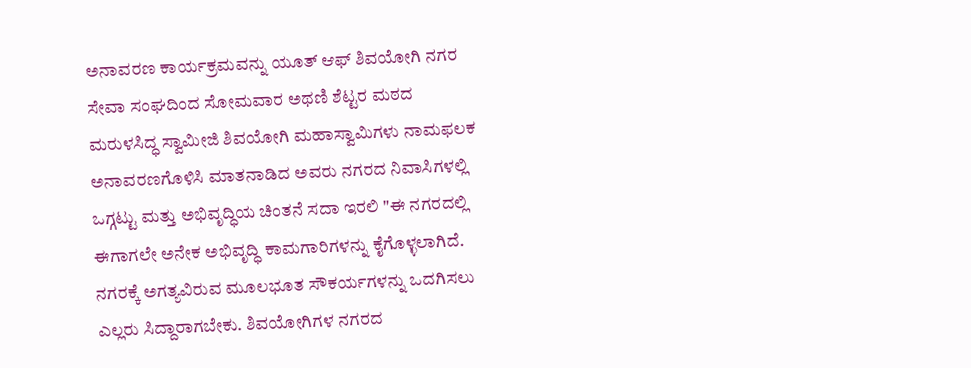ಅನಾವರಣ ಕಾರ್ಯಕ್ರಮವನ್ನು ಯೂತ್ ಆಫ್ ಶಿವಯೋಗಿ ನಗರ ಸೇವಾ ಸಂಘದಿಂದ ಸೋಮವಾರ ಅಥಣಿ ಶೆಟ್ಟರ ಮಠದ ಮರುಳಸಿದ್ಧ ಸ್ವಾಮೀಜಿ ಶಿವಯೋಗಿ ಮಹಾಸ್ವಾಮಿಗಳು ನಾಮಫಲಕ ಅನಾವರಣಗೊಳಿಸಿ ಮಾತನಾಡಿದ ಅವರು ನಗರದ ನಿವಾಸಿಗಳಲ್ಲಿ ಒಗ್ಗಟ್ಟು ಮತ್ತು ಅಭಿವೃದ್ಧಿಯ ಚಿಂತನೆ ಸದಾ ಇರಲಿ "ಈ ನಗರದಲ್ಲಿ ಈಗಾಗಲೇ ಅನೇಕ ಅಭಿವೃದ್ಧಿ ಕಾಮಗಾರಿಗಳನ್ನು ಕೈಗೊಳ್ಳಲಾಗಿದೆ. ನಗರಕ್ಕೆ ಅಗತ್ಯವಿರುವ ಮೂಲಭೂತ ಸೌಕರ್ಯಗಳನ್ನು ಒದಗಿಸಲು ಎಲ್ಲರು ಸಿದ್ದಾರಾಗಬೇಕು. ಶಿವಯೋಗಿಗಳ ನಗರದ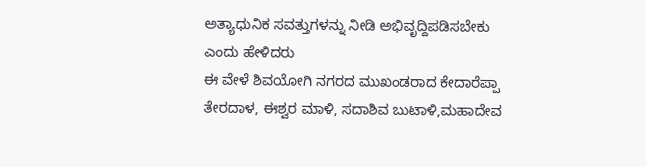ಅತ್ಯಾಧುನಿಕ ಸವತ್ತುಗಳನ್ನು ನೀಡಿ ಅಭಿವೃದ್ದಿಪಡಿಸಬೇಕು ಎಂದು ಹೇಳಿದರು
ಈ ವೇಳೆ ಶಿವಯೋಗಿ ನಗರದ ಮುಖಂಡರಾದ ಕೇದಾರೆಪ್ಪಾ ತೇರದಾಳ, ಈಶ್ವರ ಮಾಳಿ, ಸದಾಶಿವ ಬುಟಾಳಿ,ಮಹಾದೇವ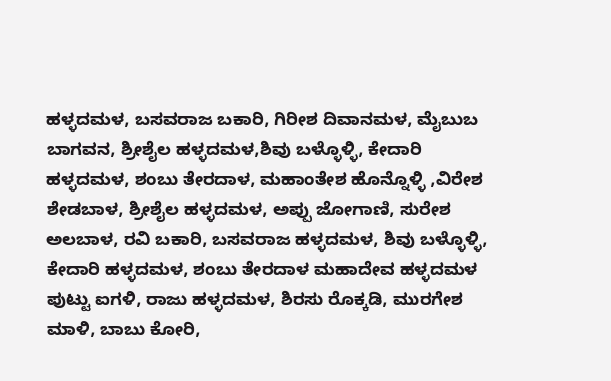ಹಳ್ಳದಮಳ, ಬಸವರಾಜ ಬಕಾರಿ, ಗಿರೀಶ ದಿವಾನಮಳ, ಮೈಬುಬ ಬಾಗವನ, ಶ್ರೀಶೈಲ ಹಳ್ಳದಮಳ,ಶಿವು ಬಳ್ಳೊಳ್ಳಿ, ಕೇದಾರಿ ಹಳ್ಳದಮಳ, ಶಂಬು ತೇರದಾಳ, ಮಹಾಂತೇಶ ಹೊನ್ನೊಳ್ಳಿ ,ವಿರೇಶ ಶೇಡಬಾಳ, ಶ್ರೀಶೈಲ ಹಳ್ಳದಮಳ, ಅಪ್ಪು ಜೋಗಾಣಿ, ಸುರೇಶ ಅಲಬಾಳ, ರವಿ ಬಕಾರಿ, ಬಸವರಾಜ ಹಳ್ಳದಮಳ, ಶಿವು ಬಳ್ಳೊಳ್ಳಿ, ಕೇದಾರಿ ಹಳ್ಳದಮಳ, ಶಂಬು ತೇರದಾಳ ಮಹಾದೇವ ಹಳ್ಳದಮಳ ಪುಟ್ಟು ಐಗಳಿ, ರಾಜು ಹಳ್ಳದಮಳ, ಶಿರಸು ರೊಕ್ಕಡಿ, ಮುರಗೇಶ ಮಾಳಿ, ಬಾಬು ಕೋರಿ,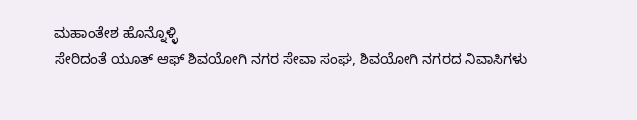ಮಹಾಂತೇಶ ಹೊನ್ನೊಳ್ಳಿ
ಸೇರಿದಂತೆ ಯೂತ್ ಆಫ್ ಶಿವಯೋಗಿ ನಗರ ಸೇವಾ ಸಂಘ, ಶಿವಯೋಗಿ ನಗರದ ನಿವಾಸಿಗಳು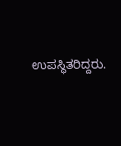ಉಪಸ್ಥಿತರಿದ್ದರು.